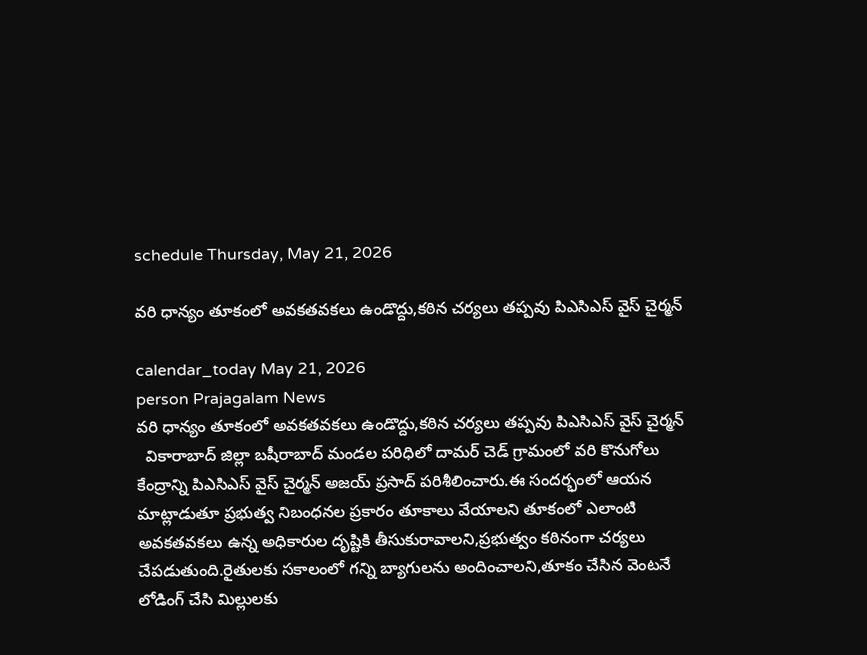schedule Thursday, May 21, 2026

వరి ధాన్యం తూకంలో అవకతవకలు ఉండొద్దు,కఠిన చర్యలు తప్పవు పిఎసిఎస్ వైస్ చైర్మన్

calendar_today May 21, 2026
person Prajagalam News
వరి ధాన్యం తూకంలో అవకతవకలు ఉండొద్దు,కఠిన చర్యలు తప్పవు పిఎసిఎస్ వైస్ చైర్మన్
  వికారాబాద్ జిల్లా బషీరాబాద్ మండల పరిధిలో దామర్ చెడ్ గ్రామంలో వరి కొనుగోలు కేంద్రాన్ని పిఎసిఎస్ వైస్ చైర్మన్ అజయ్ ప్రసాద్ పరిశీలించారు.ఈ సందర్భంలో ఆయన మాట్లాడుతూ ప్రభుత్వ నిబంధనల ప్రకారం తూకాలు వేయాలని తూకంలో ఎలాంటి అవకతవకలు ఉన్న అధికారుల దృష్టికి తీసుకురావాలని,ప్రభుత్వం కఠినంగా చర్యలు చేపడుతుంది.రైతులకు సకాలంలో గన్ని బ్యాగులను అందించాలని,తూకం చేసిన వెంటనే లోడింగ్ చేసి మిల్లులకు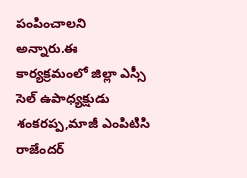పంపించాలని అన్నారు.ఈ కార్యక్రమంలో జిల్లా ఎస్సీ సెల్ ఉపాధ్యక్షుడు శంకరప్ప,మాజీ ఎంపిటిసి రాజేందర్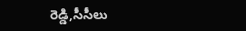రెడ్డి,సీసీలు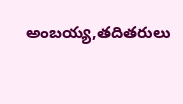అంబయ్య,తదితరులు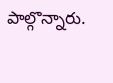పాల్గొన్నారు.